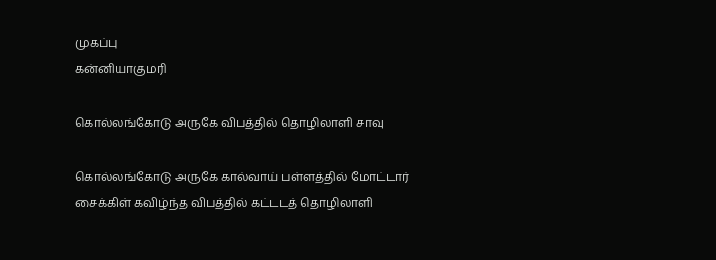முகப்பு
கன்னியாகுமரி

கொல்லங்கோடு அருகே விபத்தில் தொழிலாளி சாவு

கொல்லங்கோடு அருகே கால்வாய் பள்ளத்தில் மோட்டார் சைக்கிள் கவிழ்ந்த விபத்தில் கட்டடத் தொழிலாளி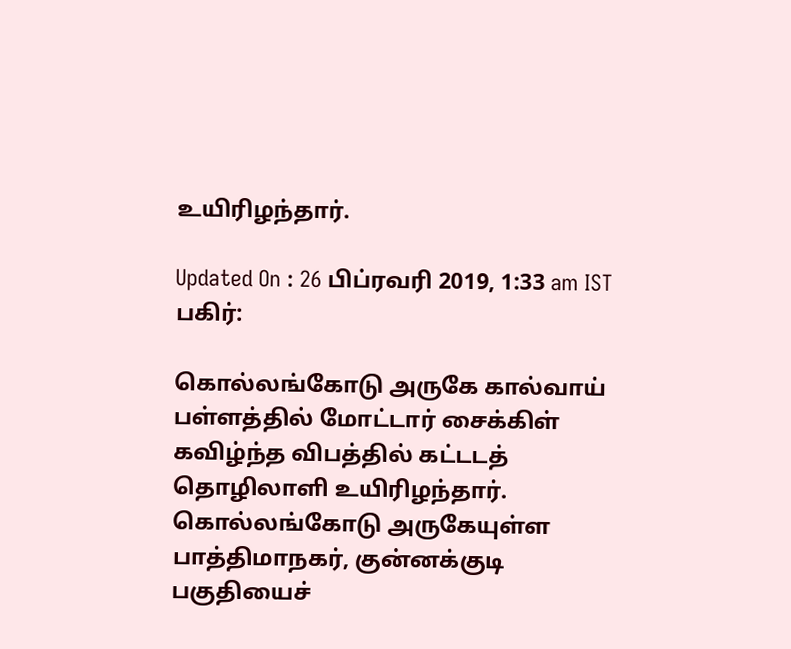உயிரிழந்தார்.

Updated On : 26 பிப்ரவரி 2019, 1:33 am IST
பகிர்:

கொல்லங்கோடு அருகே கால்வாய் பள்ளத்தில் மோட்டார் சைக்கிள் கவிழ்ந்த விபத்தில் கட்டடத் தொழிலாளி உயிரிழந்தார்.
கொல்லங்கோடு அருகேயுள்ள பாத்திமாநகர், குன்னக்குடி பகுதியைச்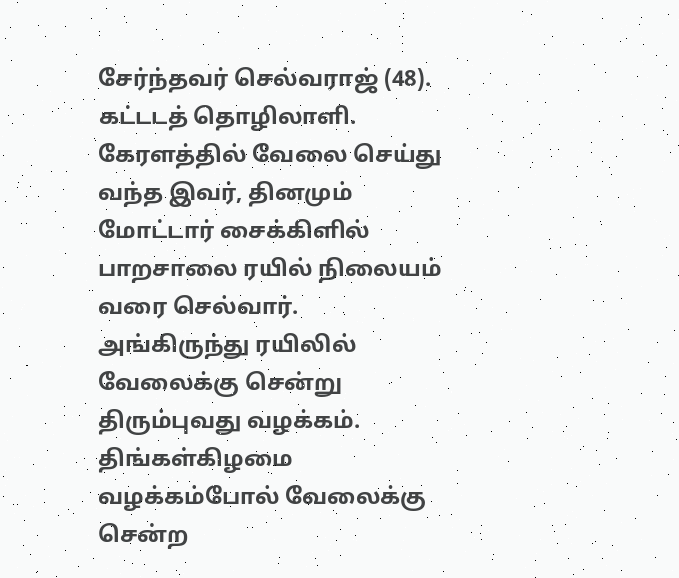சேர்ந்தவர் செல்வராஜ் (48).  கட்டடத் தொழிலாளி. கேரளத்தில் வேலை செய்து வந்த இவர், தினமும் மோட்டார் சைக்கிளில் பாறசாலை ரயில் நிலையம் வரை செல்வார்.  அங்கிருந்து ரயிலில் வேலைக்கு சென்று திரும்புவது வழக்கம்.
திங்கள்கிழமை வழக்கம்போல் வேலைக்கு சென்ற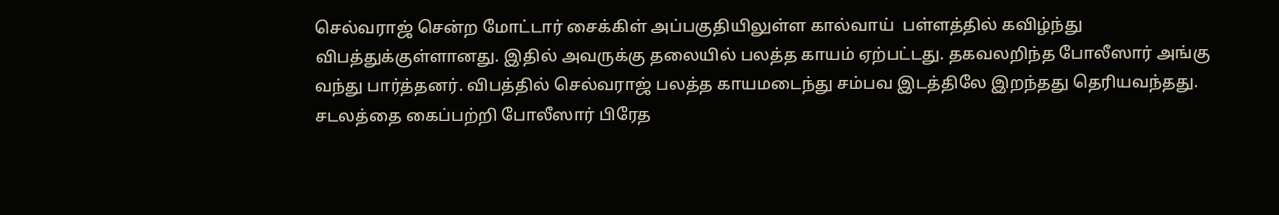செல்வராஜ் சென்ற மோட்டார் சைக்கிள் அப்பகுதியிலுள்ள கால்வாய்  பள்ளத்தில் கவிழ்ந்து விபத்துக்குள்ளானது. இதில் அவருக்கு தலையில் பலத்த காயம் ஏற்பட்டது. தகவலறிந்த போலீஸார் அங்கு வந்து பார்த்தனர். விபத்தில் செல்வராஜ் பலத்த காயமடைந்து சம்பவ இடத்திலே இறந்தது தெரியவந்தது.
சடலத்தை கைப்பற்றி போலீஸார் பிரேத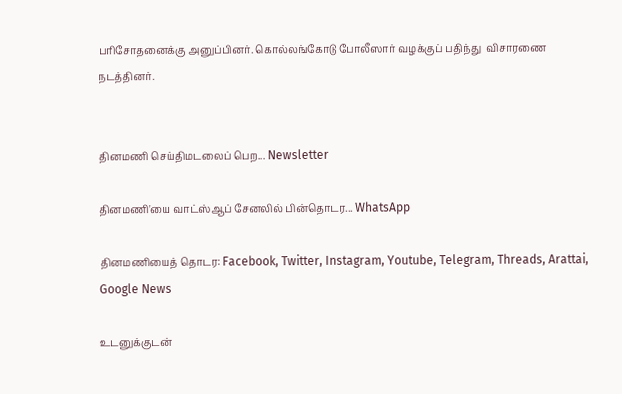பரிசோதனைக்கு அனுப்பினர். கொல்லங்கோடு போலீஸார் வழக்குப் பதிந்து  விசாரணை நடத்தினர்.


தினமணி செய்திமடலைப் பெற... Newsletter

தினமணி'யை வாட்ஸ்ஆப் சேனலில் பின்தொடர... WhatsApp

தினமணியைத் தொடர: Facebook, Twitter, Instagram, Youtube, Telegram, Threads, Arattai, Google News

உடனுக்குடன்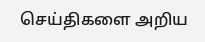செய்திகளை அறிய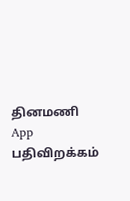தினமணி App பதிவிறக்கம்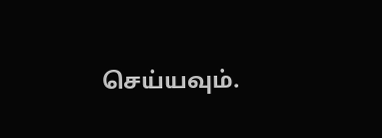செய்யவும்.